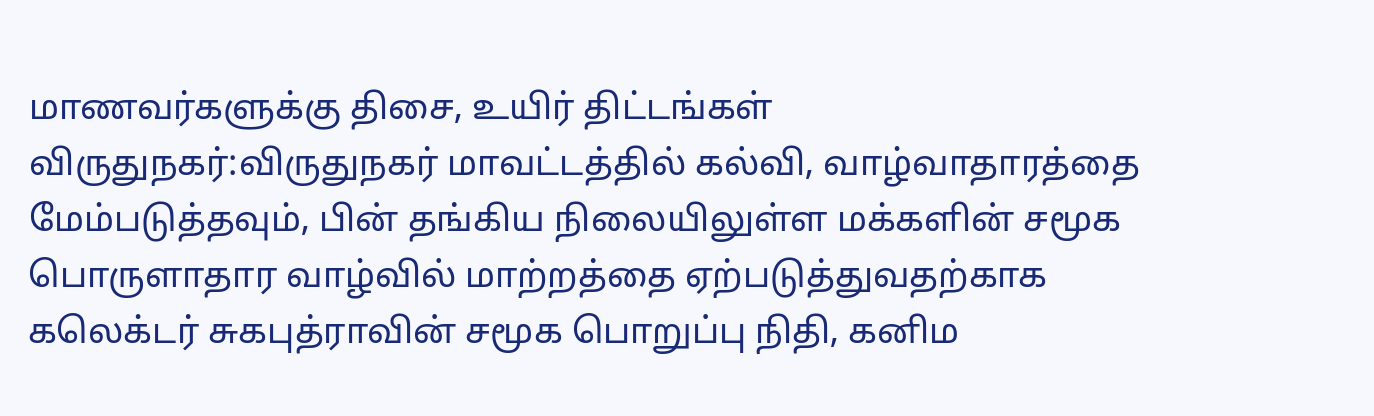மாணவர்களுக்கு திசை, உயிர் திட்டங்கள்
விருதுநகர்:விருதுநகர் மாவட்டத்தில் கல்வி, வாழ்வாதாரத்தை மேம்படுத்தவும், பின் தங்கிய நிலையிலுள்ள மக்களின் சமூக பொருளாதார வாழ்வில் மாற்றத்தை ஏற்படுத்துவதற்காக கலெக்டர் சுகபுத்ராவின் சமூக பொறுப்பு நிதி, கனிம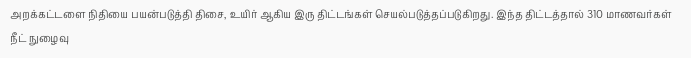அறக்கட்டளை நிதியை பயன்படுத்தி திசை, உயிர் ஆகிய இரு திட்டங்கள் செயல்படுத்தப்படுகிறது. இந்த திட்டத்தால் 310 மாணவர்கள் நீட் நுழைவு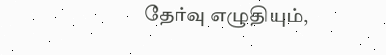தேர்வு எழுதியும்,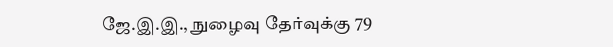ஜே.இ.இ., நுழைவு தேர்வுக்கு 79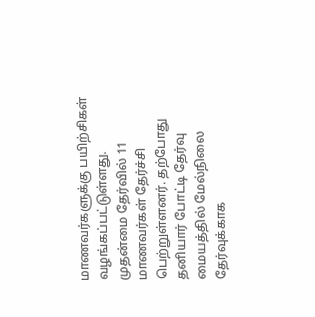மாணவர்களுக்கு பயிற்சிகள் வழங்கப்பட்டுள்ளது. முதன்மை தேர்வில் 11 மாணவர்கள் தேர்ச்சி பெற்றுள்ளனர். தற்போது தனியார் போட்டி தேர்வு மையத்தில் மேல்நிலை தேர்வுக்காக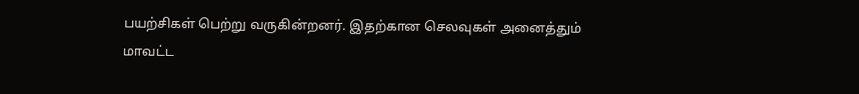பயற்சிகள் பெற்று வருகின்றனர். இதற்கான செலவுகள் அனைத்தும் மாவட்ட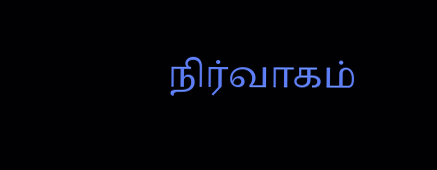நிர்வாகம்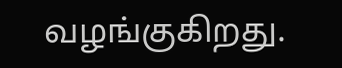வழங்குகிறது.